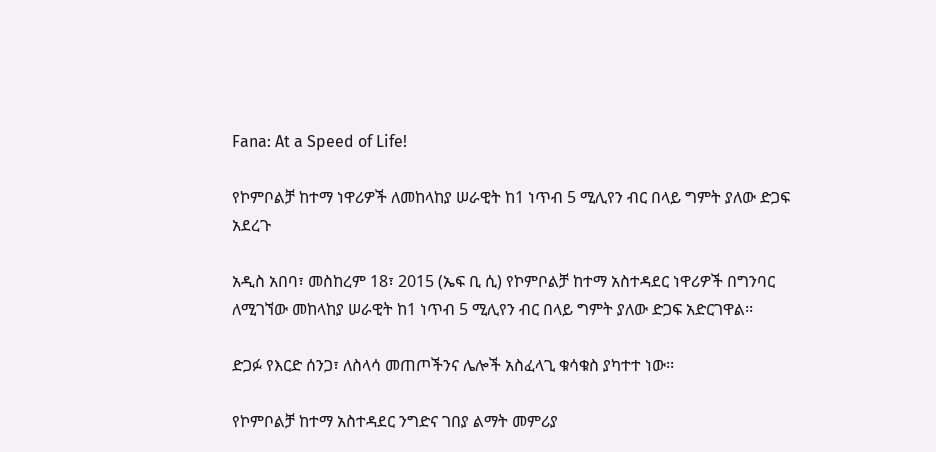Fana: At a Speed of Life!

የኮምቦልቻ ከተማ ነዋሪዎች ለመከላከያ ሠራዊት ከ1 ነጥብ 5 ሚሊየን ብር በላይ ግምት ያለው ድጋፍ አደረጉ

አዲስ አበባ፣ መስከረም 18፣ 2015 (ኤፍ ቢ ሲ) የኮምቦልቻ ከተማ አስተዳደር ነዋሪዎች በግንባር ለሚገኘው መከላከያ ሠራዊት ከ1 ነጥብ 5 ሚሊየን ብር በላይ ግምት ያለው ድጋፍ አድርገዋል፡፡

ድጋፉ የእርድ ሰንጋ፣ ለስላሳ መጠጦችንና ሌሎች አስፈላጊ ቁሳቁስ ያካተተ ነው፡፡

የኮምቦልቻ ከተማ አስተዳደር ንግድና ገበያ ልማት መምሪያ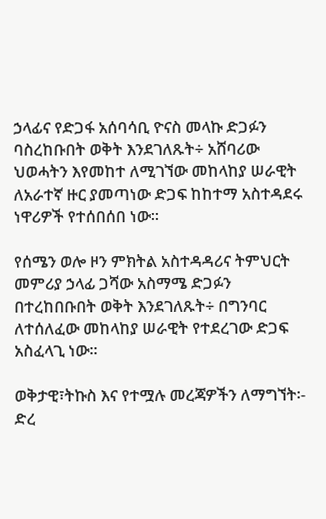ኃላፊና የድጋፋ አሰባሳቢ ዮናስ መላኩ ድጋፉን ባስረከቡበት ወቅት እንደገለጹት÷ አሸባሪው ህወሓትን እየመከተ ለሚገኘው መከላከያ ሠራዊት ለአራተኛ ዙር ያመጣነው ድጋፍ ከከተማ አስተዳደሩ ነዋሪዎች የተሰበሰበ ነው፡፡

የሰሜን ወሎ ዞን ምክትል አስተዳዳሪና ትምህርት መምሪያ ኃላፊ ጋሻው አስማሜ ድጋፉን በተረከበቡበት ወቅት እንደገለጹት÷ በግንባር ለተሰለፈው መከላከያ ሠራዊት የተደረገው ድጋፍ አስፈላጊ ነው፡፡

ወቅታዊ፣ትኩስ እና የተሟሉ መረጃዎችን ለማግኘት፡-
ድረ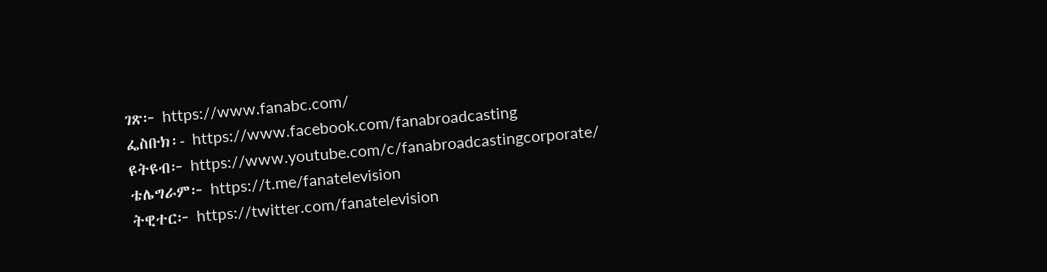ገጽ፦ https://www.fanabc.com/
ፌስቡክ፡- https://www.facebook.com/fanabroadcasting
ዩትዩብ፦ https://www.youtube.com/c/fanabroadcastingcorporate/
ቴሌግራም፦ https://t.me/fanatelevision
ትዊተር፦ https://twitter.com/fanatelevision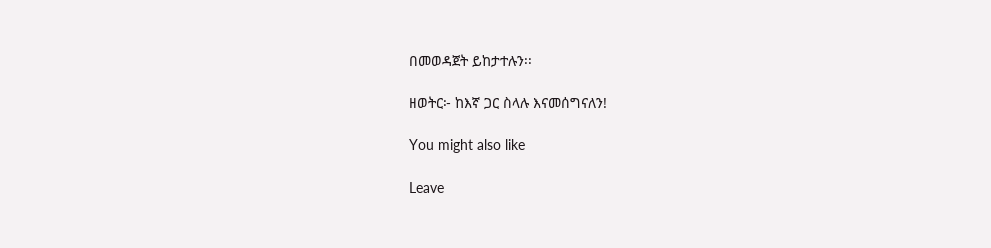በመወዳጀት ይከታተሉን፡፡

ዘወትር፦ ከእኛ ጋር ስላሉ እናመሰግናለን!

You might also like

Leave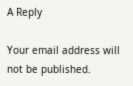A Reply

Your email address will not be published.